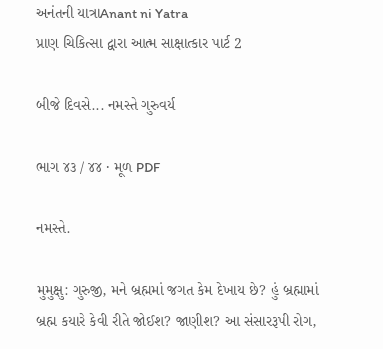અનંતની યાત્રાAnant ni Yatra
પ્રાણ ચિકિત્સા દ્વારા આત્મ સાક્ષાત્કાર પાર્ટ 2

બીજે દિવસે... નમસ્તે ગુરુવર્ય

ભાગ ૪૩ / ૪૪ · મૂળ PDF

નમસ્તે.

મુમુક્ષુ: ગુરુજી, મને બ્રહ્મમાં જગત કેમ દેખાય છે? હું બ્રહ્મામાં બ્રહ્મ કયારે કેવી રીતે જોઈશ? જાણીશ? આ સંસારરૂપી રોગ,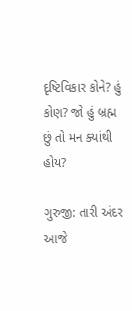દૃષ્ટિવિકાર કોને? હું કોણ? જો હું બ્રહ્મ છું તો મન ક્યાંથી હોય?

ગુરુજી: તારી અંદર આજે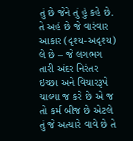તું છે જેને તું હું કહે છે. તે અહં છે જે વારંવાર આકાર (દૃશ્ય-અદૃશ્ય) લે છે – જે લગભગ તારી અંદર નિરંતર ઇચ્છા અને વિચારરૂપે ચાલ્યા જ કરે છે એ જ તો કર્મ બીજ છે એટલે તું જે અત્યારે વાવે છે તે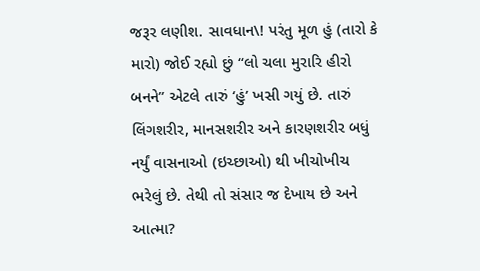જરૂર લણીશ. સાવધાન\! પરંતુ મૂળ હું (તારો કે મારો) જોઈ રહ્યો છું “લો ચલા મુરારિ હીરો બનને” એટલે તારું ‘હું’ ખસી ગયું છે. તારું લિંગશરીર, માનસશરીર અને કારણશરીર બધું નર્યું વાસનાઓ (ઇચ્છાઓ) થી ખીચોખીચ ભરેલું છે. તેથી તો સંસાર જ દેખાય છે અને આત્મા?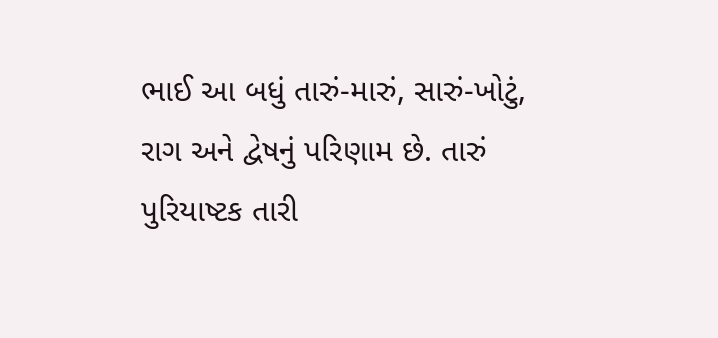ભાઈ આ બધું તારું-મારું, સારું-ખોટું, રાગ અને દ્વેષનું પરિણામ છે. તારું પુરિયાષ્ટક તારી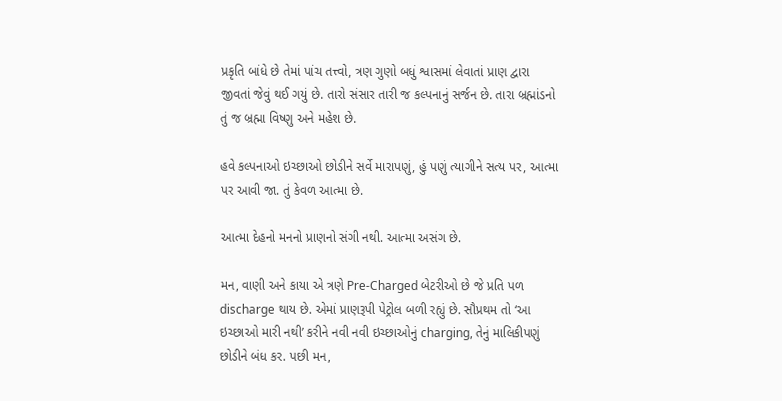પ્રકૃતિ બાંધે છે તેમાં પાંચ તત્ત્વો, ત્રણ ગુણો બધું શ્વાસમાં લેવાતાં પ્રાણ દ્વારા જીવતાં જેવું થઈ ગયું છે. તારો સંસાર તારી જ કલ્પનાનું સર્જન છે. તારા બ્રહ્માંડનો તું જ બ્રહ્મા વિષ્ણુ અને મહેશ છે.

હવે કલ્પનાઓ ઇચ્છાઓ છોડીને સર્વે મારાપણું, હું પણું ત્યાગીને સત્ય પર, આત્મા પર આવી જા. તું કેવળ આત્મા છે.

આત્મા દેહનો મનનો પ્રાણનો સંગી નથી. આત્મા અસંગ છે.

મન, વાણી અને કાયા એ ત્રણે Pre-Charged બેટરીઓ છે જે પ્રતિ પળ discharge થાય છે. એમાં પ્રાણરૂપી પેટ્રોલ બળી રહ્યું છે. સૌપ્રથમ તો ‘આ ઇચ્છાઓ મારી નથી’ કરીને નવી નવી ઇચ્છાઓનું charging, તેનું માલિકીપણું છોડીને બંધ કર. પછી મન,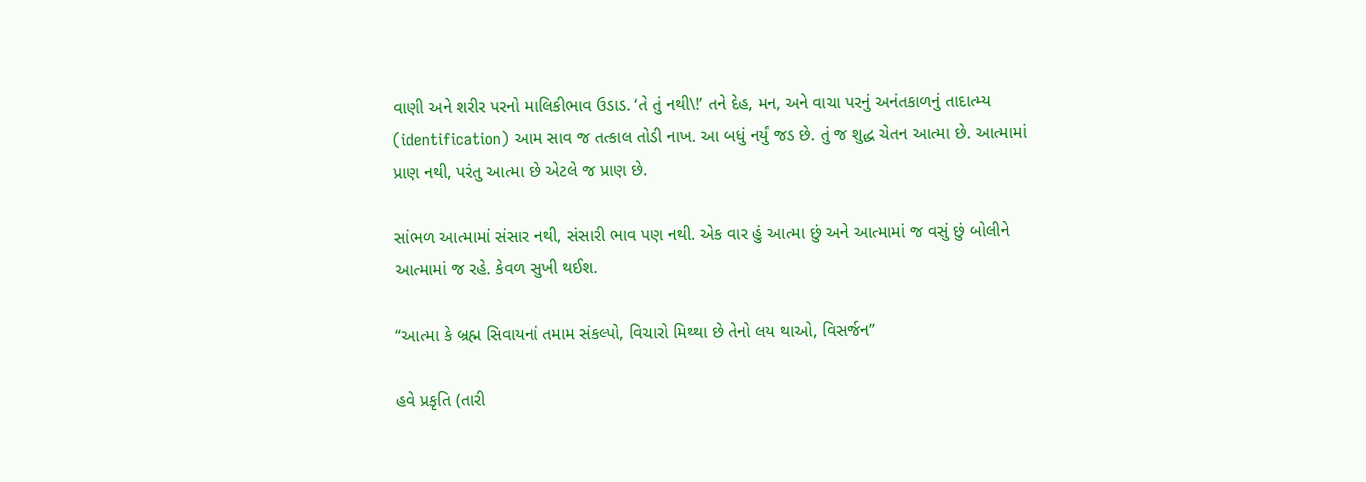વાણી અને શરીર પરનો માલિકીભાવ ઉડાડ. ‘તે તું નથી\!’ તને દેહ, મન, અને વાચા પરનું અનંતકાળનું તાદાત્મ્ય (identification) આમ સાવ જ તત્કાલ તોડી નાખ. આ બધું નર્યું જડ છે. તું જ શુદ્ધ ચેતન આત્મા છે. આત્મામાં પ્રાણ નથી, પરંતુ આત્મા છે એટલે જ પ્રાણ છે.

સાંભળ આત્મામાં સંસાર નથી, સંસારી ભાવ પણ નથી. એક વાર હું આત્મા છું અને આત્મામાં જ વસું છું બોલીને આત્મામાં જ રહે. કેવળ સુખી થઈશ.

“આત્મા કે બ્રહ્મ સિવાયનાં તમામ સંકલ્પો, વિચારો મિથ્થા છે તેનો લય થાઓ, વિસર્જન”

હવે પ્રકૃતિ (તારી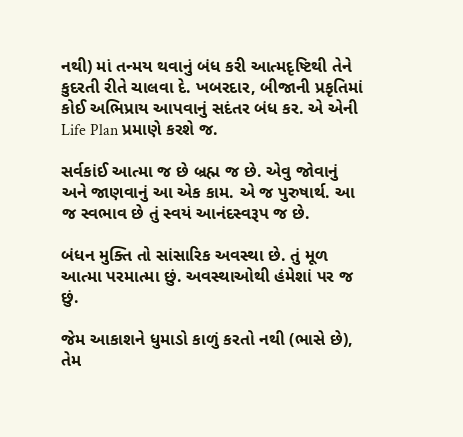નથી) માં તન્મય થવાનું બંધ કરી આત્મદૃષ્ટિથી તેને કુદરતી રીતે ચાલવા દે. ખબરદાર, બીજાની પ્રકૃતિમાં કોઈ અભિપ્રાય આપવાનું સદંતર બંધ કર. એ એની Life Plan પ્રમાણે કરશે જ.

સર્વકાંઈ આત્મા જ છે બ્રહ્મ જ છે. એવુ જોવાનું અને જાણવાનું આ એક કામ. એ જ પુરુષાર્થ. આ જ સ્વભાવ છે તું સ્વયં આનંદસ્વરૂપ જ છે.

બંધન મુક્તિ તો સાંસારિક અવસ્થા છે. તું મૂળ આત્મા પરમાત્મા છું. અવસ્થાઓથી હંમેશાં પર જ છું.

જેમ આકાશને ધુમાડો કાળું કરતો નથી (ભાસે છે), તેમ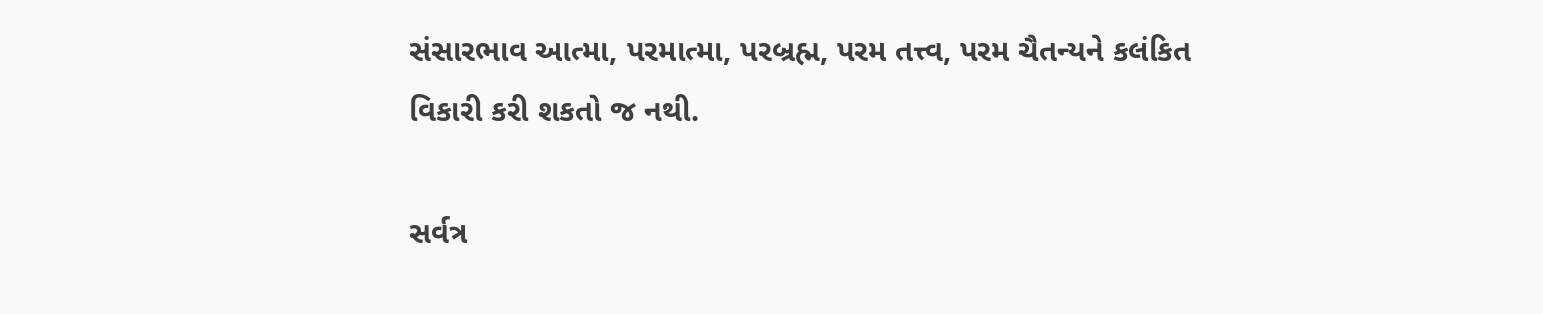સંસારભાવ આત્મા, પરમાત્મા, પરબ્રહ્મ, પરમ તત્ત્વ, પરમ ચૈતન્યને કલંકિત વિકારી કરી શકતો જ નથી.

સર્વત્ર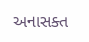અનાસક્ત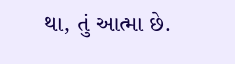થા, તું આત્મા છે.